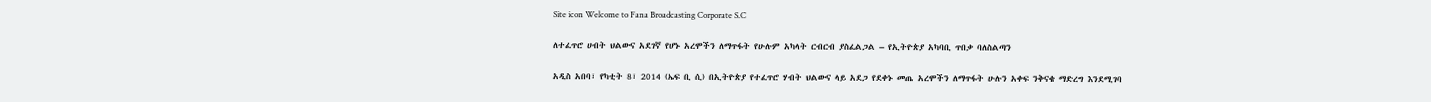Site icon Welcome to Fana Broadcasting Corporate S.C

ለተፈጥሮ ሀብት ህልውና አደገኛ የሆኑ አረሞችን ለማጥፋት የሁሉም አካላት ርብርብ ያስፈልጋል – የኢትዮጵያ አካባቢ ጥበቃ ባለስልጣን

አዲስ አበባ፣ የካቲት 8፣ 2014 (ኤፍ ቢ ሲ) በኢትዮጵያ የተፈጥሮ ሃብት ህልውና ላይ አደጋ የደቀኑ መጤ አረሞችን ለማጥፋት ሁሉን አቀፍ ንቅናቄ ማድረግ እንደሚገባ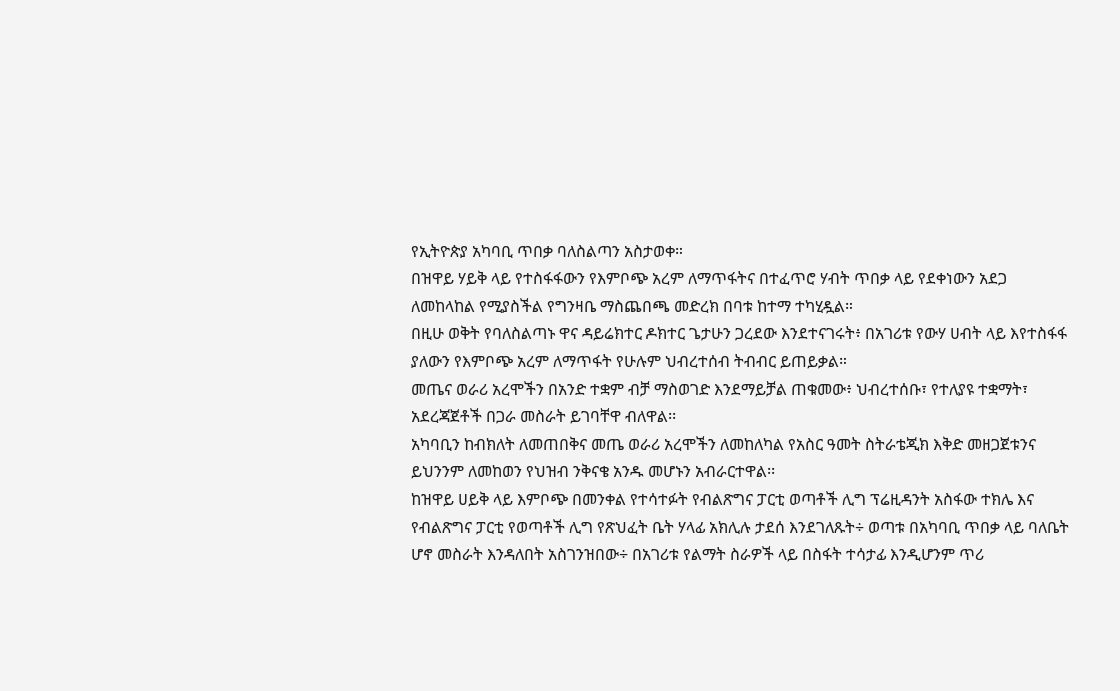የኢትዮጵያ አካባቢ ጥበቃ ባለስልጣን አስታወቀ።
በዝዋይ ሃይቅ ላይ የተስፋፋውን የእምቦጭ አረም ለማጥፋትና በተፈጥሮ ሃብት ጥበቃ ላይ የደቀነውን አደጋ ለመከላከል የሚያስችል የግንዛቤ ማስጨበጫ መድረክ በባቱ ከተማ ተካሂዷል።
በዚሁ ወቅት የባለስልጣኑ ዋና ዳይሬክተር ዶክተር ጌታሁን ጋረደው እንደተናገሩት፥ በአገሪቱ የውሃ ሀብት ላይ እየተስፋፋ ያለውን የእምቦጭ አረም ለማጥፋት የሁሉም ህብረተሰብ ትብብር ይጠይቃል።
መጤና ወራሪ አረሞችን በአንድ ተቋም ብቻ ማስወገድ እንደማይቻል ጠቁመው፥ ህብረተሰቡ፣ የተለያዩ ተቋማት፣ አደረጃጀቶች በጋራ መስራት ይገባቸዋ ብለዋል፡፡
አካባቢን ከብክለት ለመጠበቅና መጤ ወራሪ አረሞችን ለመከለካል የአስር ዓመት ስትራቴጂክ እቅድ መዘጋጀቱንና ይህንንም ለመከወን የህዝብ ንቅናቄ አንዱ መሆኑን አብራርተዋል፡፡
ከዝዋይ ሀይቅ ላይ እምቦጭ በመንቀል የተሳተፉት የብልጽግና ፓርቲ ወጣቶች ሊግ ፕሬዚዳንት አስፋው ተክሌ እና የብልጽግና ፓርቲ የወጣቶች ሊግ የጽህፈት ቤት ሃላፊ አክሊሉ ታደሰ እንደገለጹት÷ ወጣቱ በአካባቢ ጥበቃ ላይ ባለቤት ሆኖ መስራት እንዳለበት አስገንዝበው÷ በአገሪቱ የልማት ስራዎች ላይ በስፋት ተሳታፊ እንዲሆንም ጥሪ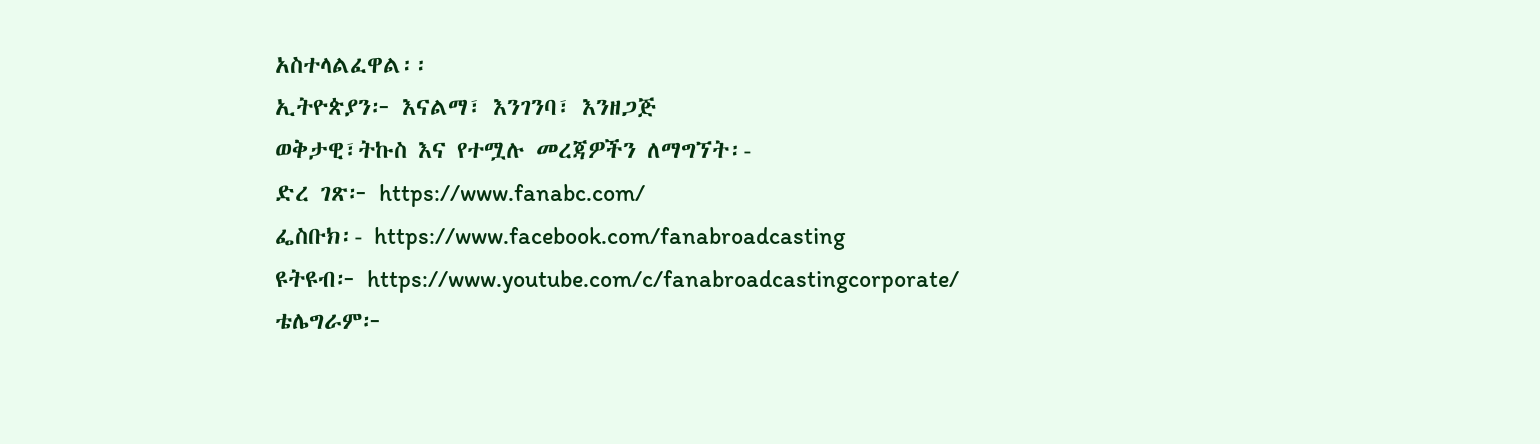አስተላልፈዋል፡፡
ኢትዮጵያን፦ እናልማ፣ እንገንባ፣ እንዘጋጅ
ወቅታዊ፣ትኩስ እና የተሟሉ መረጃዎችን ለማግኘት፡-
ድረ ገጽ፦ https://www.fanabc.com/
ፌስቡክ፡- https://www.facebook.com/fanabroadcasting
ዩትዩብ፦ https://www.youtube.com/c/fanabroadcastingcorporate/
ቴሌግራም፦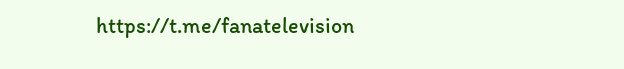https://t.me/fanatelevision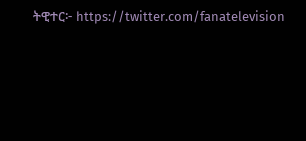ትዊተር፦ https://twitter.com/fanatelevision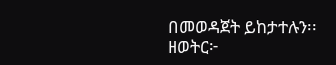በመወዳጀት ይከታተሉን፡፡
ዘወትር፦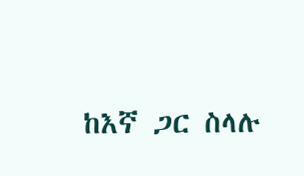ከእኛ ጋር ስላሉ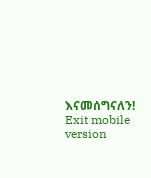እናመሰግናለን!
Exit mobile version